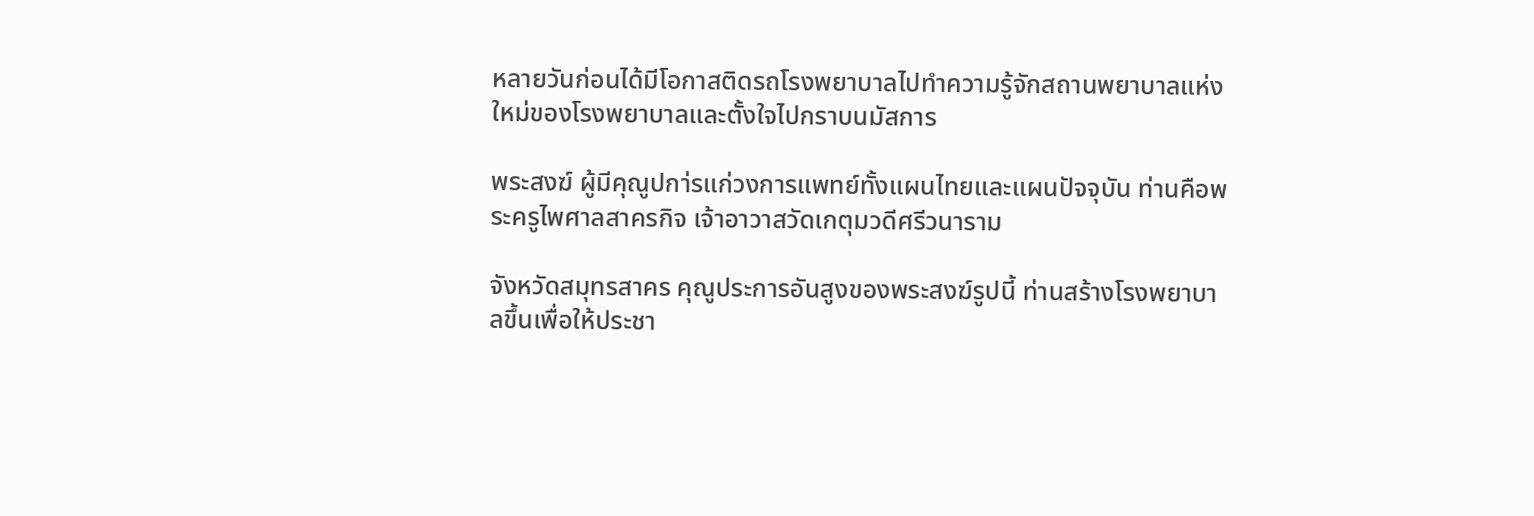หลายวันก่อนได้มีโอกาสติดรถโรงพยาบาลไปทำความรู้จักสถานพยาบาลแห่งใหม่ของโรงพยาบาลและตั้งใจไปกราบนมัสการ

พระสงฆ์ ผู้มีคุณูปกา่รแก่วงการแพทย์ทั้งแผนไทยและแผนปัจจุบัน ท่านคือพระครูไพศาลสาครกิจ เจ้าอาวาสวัดเกตุมวดีศรีวนาราม

จังหวัดสมุทรสาคร คุณูประการอันสูงของพระสงฆ์รูปนี้ ท่านสร้างโรงพยาบาลขึ้นเพื่อให้ประชา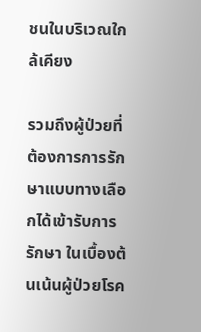ชนในบริเวณใกล้เคียง

รวมถึงผู้ป่วยที่ต้องการการรักษาแบบทางเลือกได้เข้ารับการรักษา ในเบื้องต้นเน้นผู้ป่วยโรค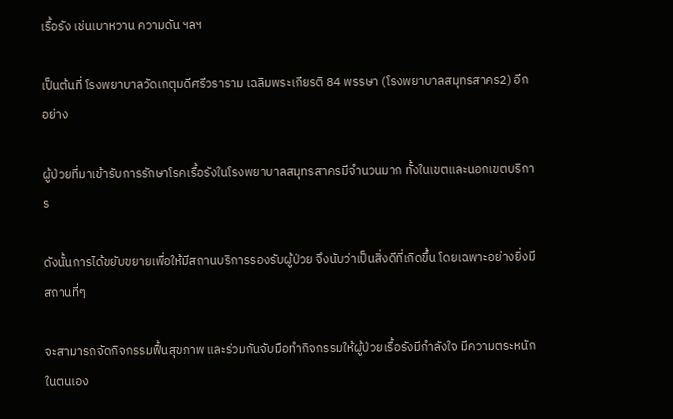เรื้อรัง เช่นเบาหวาน ความดัน ฯลฯ

เป็นต้นที่ โรงพยาบาลวัดเกตุมดีศรีวราราม เฉลิมพระเกียรติ 84 พรรษา (โรงพยาบาลสมุทรสาคร2) อีกอย่าง

ผู้ป่วยที่มาเข้ารับการรักษาโรคเรื้อรังในโรงพยาบาลสมุทรสาครมีจำนวนมาก ทั้งในเขตและนอกเขตบริการ

ดังนั้นการได้ขยับขยายเพื่อให้มีสถานบริการรองรับผู้ป่วย จึงนับว่าเป็นสิ่งดีที่เกิดขึ้น โดยเฉพาะอย่างยิ่งมีสถานที่ๆ

จะสามารถจัดกิจกรรมฟื้นสุขภาพ และร่วมกันจับมือทำกิจกรรมให้ผู้ป่วยเรื้อรังมีกำลังใจ มีความตระหนักในตนเอง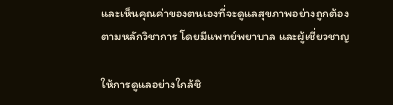และเห็นคุณค่าของตนเองที่จะดูแลสุขภาพอย่างถูกต้องตามหลักวิชาการ โดยมีแพทย์พยาบาล และผู้เชี่ยวชาญ

ให้การดูแลอย่างใกล้ชิ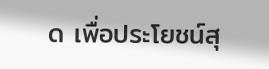ด เพื่อประโยชน์สุ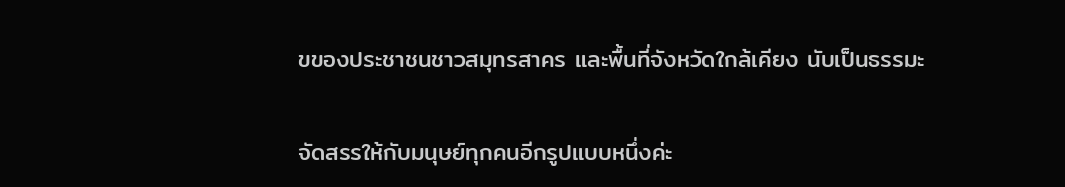ขของประชาชนชาวสมุทรสาคร และพื้นที่จังหวัดใกล้เคียง นับเป็นธรรมะ

จัดสรรให้กับมนุษย์ทุกคนอีกรูปแบบหนึ่งค่ะ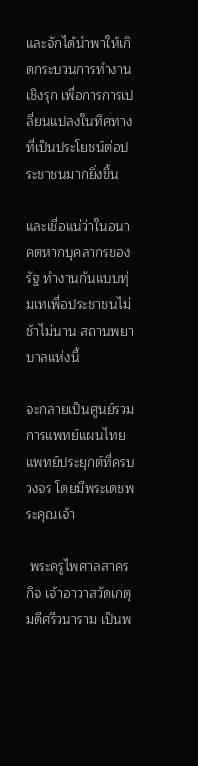และจักได้นำพาให้เกิดกระบวนการทำงานเชิงรุก เพื่อการการเปลี่ยนแปลงในทิศทางที่เป็นประโยชน์ต่อประชาชนมากยิ่งขึ้น

และเชื่อแน่ว่าในอนาคตหากบุคลากรของรัฐ ทำงานกันแบบทุ่มเทเพื่อประชาชนไม่ช้าไม่นาน สถานพยาบาลแห่งนี้

จะกลายเป็นศูนย์รวมการแพทย์แผนไทย แพทย์ประยุกต์ที่ครบวงจร โดยมีพระเดชพระคุณเจ้า

 พระครูไพศาลสาครกิจ เจ้าอาวาสวัดเกตุมดีศรีวนาราม เป็นพ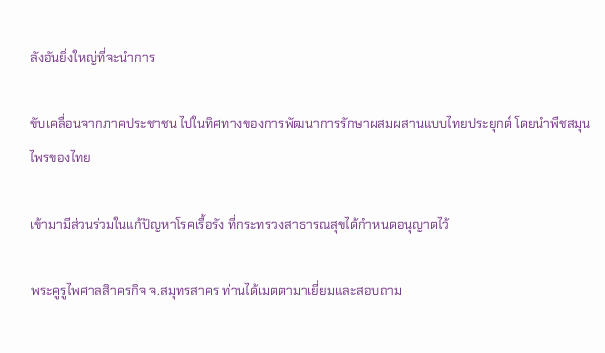ลังอันยิ่งใหญ่ที่จะนำการ

ขับเคลื่อนจากภาคประชาชน ไปในทิศทางของการพัฒนาการรักษาผสมผสานแบบไทยประยุกต์ โดยนำพืชสมุนไพรของไทย

เข้ามามีส่วนร่วมในแก้ปัญหาโรคเรื้อรัง ที่กระทรวงสาธารณสุขได้กำหนดอนุญาตไว้

พระคูรูไพศาลสิาครกิจ จ.สมุทรสาคร ท่านได้เมตตามาเยี่ยมและสอบถาม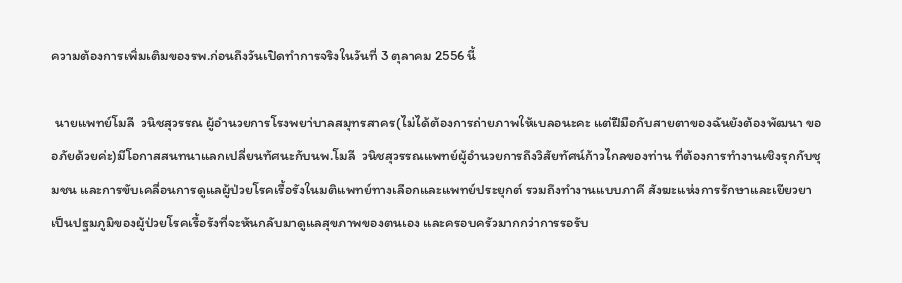ความต้องการเพิ่มเติมของรพ.ก่อนถึงวันเปิดทำการจริงในวันที่ 3 ตุลาคม 2556 นี้

 นายแพทย์โมลี  วนิชสุวรรณ ผู้อำนวยการโรงพยา่บาลสมุทรสาคร(ไม่ได้ต้องการถ่ายภาพให้เบลอนะคะ แต่ฝีมือกับสายตาของฉันยังต้องพัฒนา ขออภัยด้วยค่ะ)มีโอกาสสนทนาแลกเปลี่ยนทัศนะกับนพ.โมลี  วนิชสุวรรณแพทย์ผู้อำนวยการถึงวิสัยทัศน์ก้าวไกลของท่าน ที่ต้องการทำงานเชิงรุกกับชุมชน และการขับเคลื่อนการดูแลผู้ป่วยโรคเรื้อรังในมติแพทย์ทางเลือกและแพทย์ประยุกต์ รวมถึงทำงานแบบภาคี สังฆะแห่งการรักษาและเยียวยาเป็นปฐมภูมิของผู้ป่วยโรคเรื้อรังที่จะหันกลับมาดูแลสุขภาพของตนเอง และครอบครัวมากกว่าการรอรับ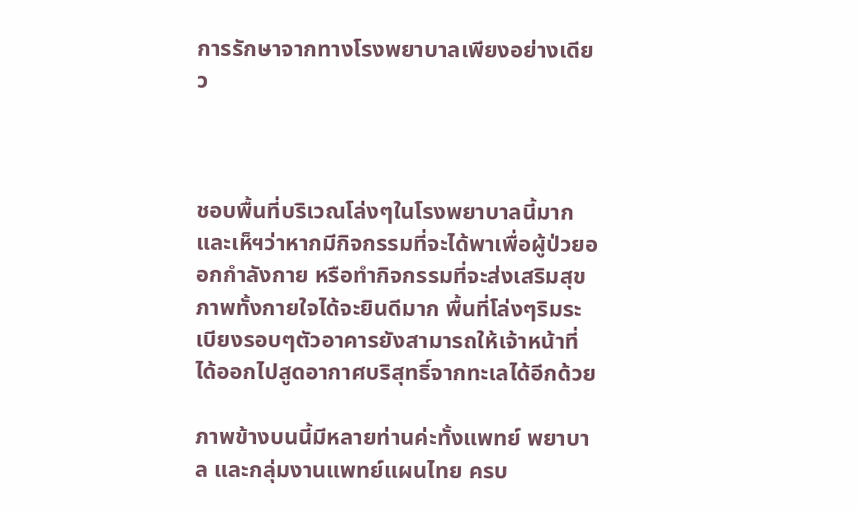การรักษาจากทางโรงพยาบาลเพียงอย่างเดียว



ชอบพื้นที่บริเวณโล่งๆในโรงพยาบาลนี้มาก และเห็ฯว่าหากมีกิจกรรมที่จะได้พาเพื่อผู้ป่วยออกกำลังกาย หรือทำกิจกรรมที่จะส่งเสริมสุขภาพทั้งกายใจได้จะยินดีมาก พื้นที่โล่งๆริมระเบียงรอบๆตัวอาคารยังสามารถให้เจ้าหน้าที่ได้ออกไปสูดอากาศบริสุทธิ์จากทะเลได้อีกด้วย

ภาพข้างบนนี้มีหลายท่านค่ะทั้งแพทย์ พยาบาล และกลุ่มงานแพทย์แผนไทย ครบ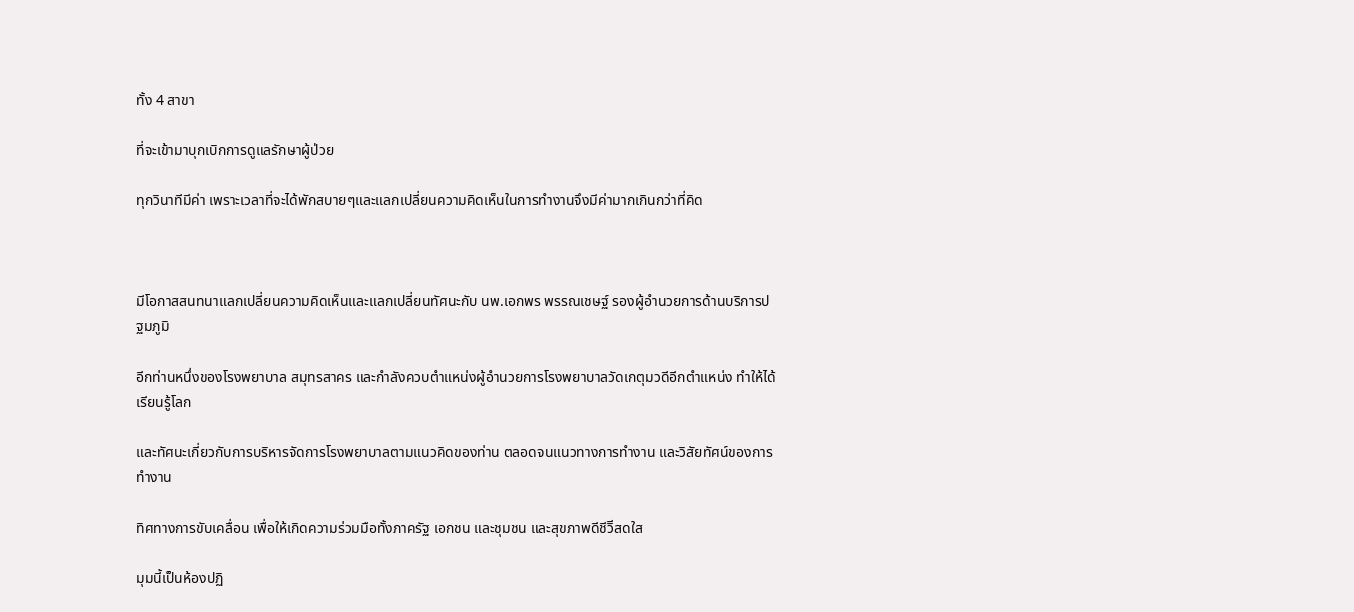ทั้ง 4 สาขา

ที่จะเข้ามาบุกเบิกการดูแลรักษาผู้ป่วย

ทุกวินาทีมีค่า เพราะเวลาที่จะได้พักสบายๆและแลกเปลี่ยนความคิดเห็นในการทำงานจึงมีค่ามากเกินกว่าที่คิด



มีโอกาสสนทนาแลกเปลี่ยนความคิดเห็นและแลกเปลี่ยนทัศนะกับ นพ.เอกพร พรรณเชษฐ์ รองผู้อำนวยการด้านบริการปฐมภูมิ

อีกท่านหนึ่งของโรงพยาบาล สมุทรสาคร และกำลังควบตำแหน่งผู้อำนวยการโรงพยาบาลวัดเกตุมวดีอีกตำแหน่ง ทำให้ได้เรียนรู้โลก

และทัศนะเกี่ยวกับการบริหารจัดการโรงพยาบาลตามแนวคิดของท่าน ตลอดจนแนวทางการทำงาน และวิสัยทัศน์ของการทำงาน

ทิศทางการขับเคลื่อน เพื่อให้เกิดความร่วมมือทั้งภาครัฐ เอกชน และชุมชน และสุขภาพดีชีวิีสดใส

มุมนี้เป็นห้องปฏิ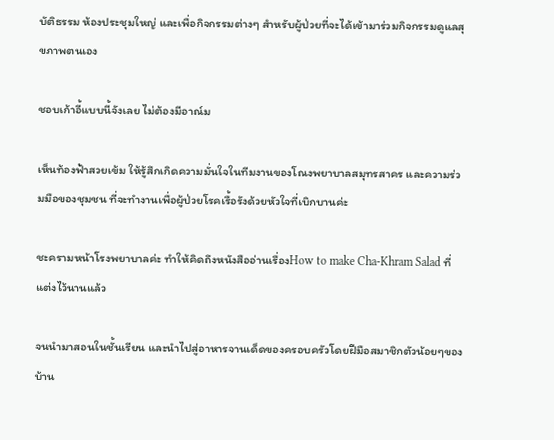บัติธรรม ห้องประชุมใหญ่ และเพื่อกิจกรรมต่างๆ สำหรับผู้ป่วยที่จะได้เข้ามาร่วมกิจกรรมดูแลสุขภาพตนเอง

ชอบเก้าอี้แบบนี้จังเลย ไม่ต้องมีอาณ์ม

เห็นท้องฟ้าสวยเข้ม ให้รู้สึกเกิดความมั่นใจในทีมงานของโณงพยาบาลสมุทรสาคร และความร่วมมือของชุมชน ที่จะทำงานเพื่อผู้ป่วยโรคเรื้อรังด้วยหัวใจที่เบิกบานค่ะ

ชะครามหน้าโรงพยาบาลค่ะ ทำให้คิดถึงหนังสืออ่านเรื่องHow to make Cha-Khram Salad ที่แต่งไว้นานแล้ว

จนนำมาสอนในชั้นเรียน และนำไปสู่อาหารจานเด็ดของครอบครัวโดยฝีมือสมาชิกตัวน้อยๆของบ้าน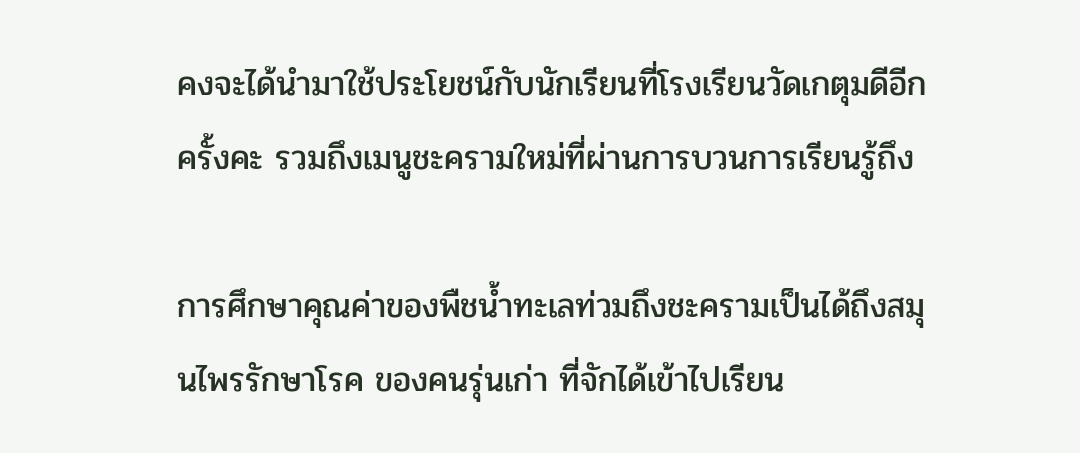คงจะได้นำมาใช้ประโยชน์กับนักเรียนที่โรงเรียนวัดเกตุมดีอีกครั้งคะ รวมถึงเมนูชะครามใหม่ที่ผ่านการบวนการเรียนรู้ถึง

การศึกษาคุณค่าของพืชน้ำทะเลท่วมถึงชะครามเป็นได้ถึงสมุนไพรรักษาโรค ของคนรุ่นเก่า ที่จักได้เข้าไปเรียน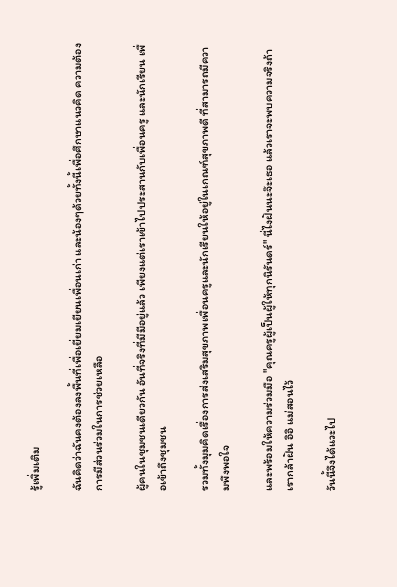รู้เพิ่มเติม

ฉันคิดว่าฉันคงต้องลงพื้นที่เพื่อเยี่ยมเยียนเพื่อนเก่า และน้องๆด้วยทั้งนี้เพื่อศึกษาแนวคิด ความต้องการมีส่วนร่วมในการช่วยเหลือ

ผู้คนในชุมชนเดียวกัน อันที่จริงที่มีมีอยู่แล้ว เพียงแต่เราเข้าไปประสานกับเพื่อนครู และนักเรียน เพื่อเข้าถึงชุมชน

รวมทั้งมุมคิดเรื่องการส่งเสริมสุขภาพเพื่อนครูและนักเรียนให้อยู่ในเกณฑ์สุขภาพดี ที่สามารถมีความพึงพอใจ

และพร้อมให้ความร่วมมือ "คุณครูผู้เป็นผู้ให้ทุกนิรันดร์" นี่ไงฝันนะจ๊ะเธอ แล้วเราจะพบความจริงถ้าเรากล้าฝัน อิอิ แม่สอนไว้

วันนี้จึงได้แวะไป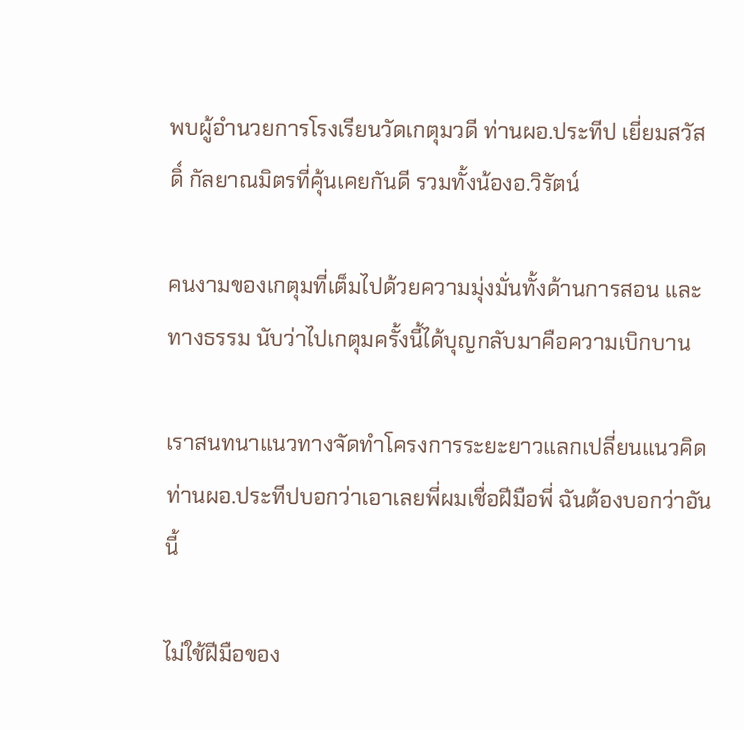พบผู้อำนวยการโรงเรียนวัดเกตุมวดี ท่านผอ.ประทีป เยี่ยมสวัสดิ์ กัลยาณมิตรที่คุ้นเคยกันดี รวมทั้งน้องอ.วิรัตน์

คนงามของเกตุมที่เต็มไปด้วยความมุ่งมั่นทั้งด้านการสอน และทางธรรม นับว่าไปเกตุมครั้งนี้ได้บุญกลับมาคือความเบิกบาน

เราสนทนาแนวทางจัดทำโครงการระยะยาวแลกเปลี่ยนแนวคิด ท่านผอ.ประทีปบอกว่าเอาเลยพี่ผมเชื่อฝีมือพี่ ฉันต้องบอกว่าอันนี้

ไม่ใช้ฝีมือของ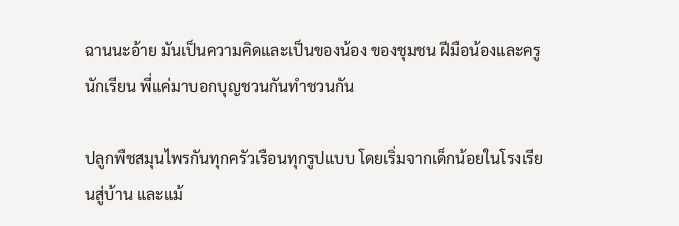ฉานนะอ้าย มันเป็นความคิดและเป็นของน้อง ของชุมชน ฝีมือน้องและครูนักเรียน พี่แค่มาบอกบุญชวนกันทำชวนกัน

ปลูกพืชสมุนไพรกันทุกครัวเรือนทุกรูปแบบ โดยเริ่มจากเด็กน้อยในโรงเรียนสู่บ้าน และแม้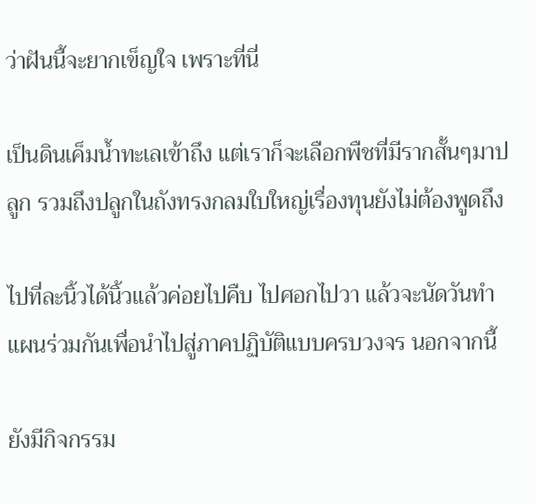ว่าฝันนี้จะยากเข็ญใจ เพราะที่นี่

เป็นดินเค็มน้ำทะเลเข้าถึง แต่เราก็จะเลือกพืชที่มีรากสั้นๆมาปลูก รวมถึงปลูกในถังทรงกลมใบใหญ่เรื่องทุนยังไม่ต้องพูดถึง

ไปที่ละนิ้วได้นิ้วแล้วค่อยไปคืบ ไปศอกไปวา แล้วจะนัดวันทำแผนร่วมกันเพื่อนำไปสู่ภาคปฏิบัติแบบครบวงจร นอกจากนี้

ยังมีกิจกรรม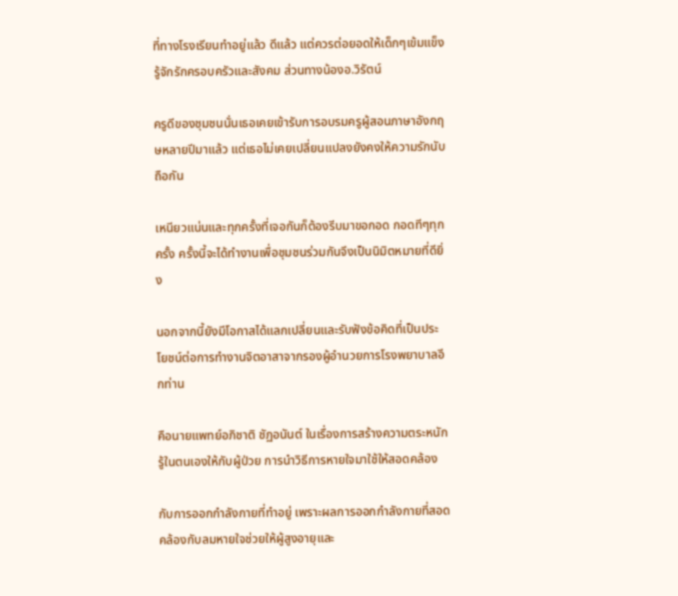ที่ทางโรงเรียนทำอยู่แล้ว ดีแล้ว แต่ควรต่อยอดให้เด็กๆเข้มแข็งรู้จักรักครอบครัวและสังคม ส่วนทางน้องอ.วิรัตน์

ครูดีของชุมชนนั่นเธอเคยเข้ารับการอบรมครูผู้สอนภาษาอังกฤษหลายปีมาแล้ว แต่เธอไม่เคยเปลี่ยนแปลงยังคงให้ความรักนับถือกัน

เหนียวแน่นและทุกครั้งที่เจอกันก็ต้องรีบมาขอกอด กอดทีๆทุกครั้ง ครั้งนี้จะได้ทำงานเพื่อชุมชนร่วมกันจึงเป็นนิมิตหมายที่ดียิ่ง

นอกจากนี้ยังมีโอกาสได้แลกเปลี่ยนและรับฟังข้อคิดที่เป็นประโยชน์ต่อการทำงานจิตอาสาจากรองผู้อำนวยการโรงพยาบาลอีกท่าน

คือนายแพทย์อภิชาติ ชัฏอนันต์ ในเรื่องการสร้างความตระหนักรู้ในตนเองให้กับผู้ป่วย การนำวิธีการหายใจมาใช้ให้สอดคล้อง

กับการออกกำลังกายที่ทำอยู่ เพราะผลการออกกำลังกายที่สอดคล้องกับลมหายใจช่วยให้ผู้สูงอายุและ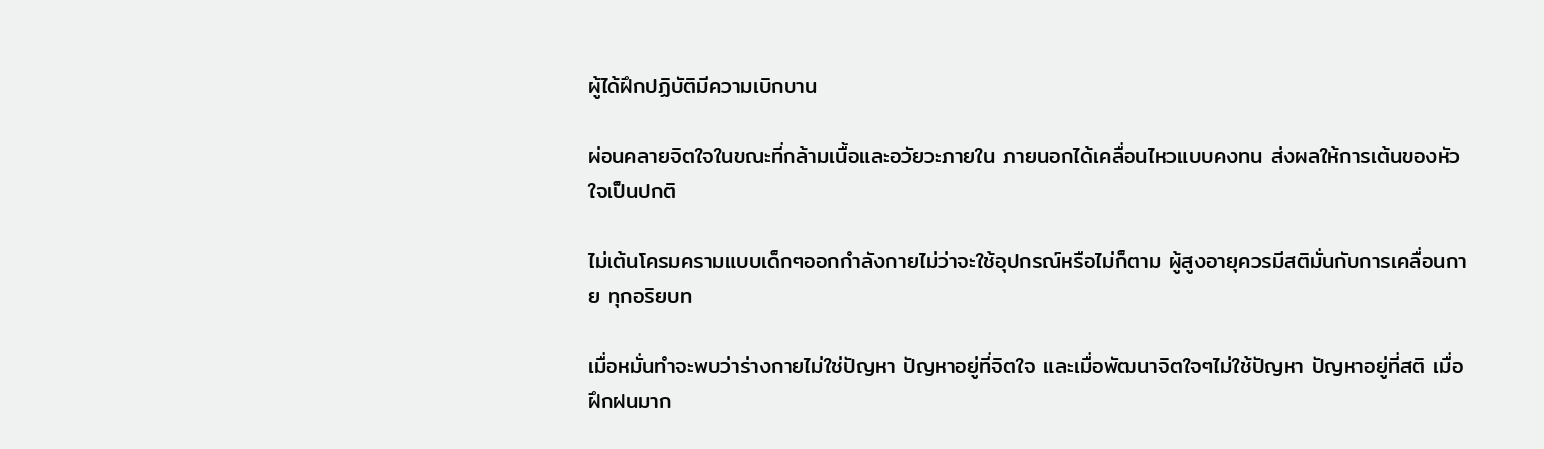ผู้ได้ฝึกปฏิบัติมีความเบิกบาน

ผ่อนคลายจิตใจในขณะที่กล้ามเนื้อและอวัยวะภายใน ภายนอกได้เคลื่อนไหวแบบคงทน ส่งผลให้การเต้นของหัวใจเป็นปกติ

ไม่เต้นโครมครามแบบเด็กๆออกกำลังกายไม่ว่าจะใช้อุปกรณ์หรือไม่ก็ตาม ผู้สูงอายุควรมีสติมั่นกับการเคลื่อนกาย ทุกอริยบท

เมื่อหมั่นทำจะพบว่าร่างกายไม่ใช่ปัญหา ปัญหาอยู่ที่จิตใจ และเมื่อพัฒนาจิตใจๆไม่ใช้ปัญหา ปัญหาอยู่ที่สติ เมื่อฝึกฝนมาก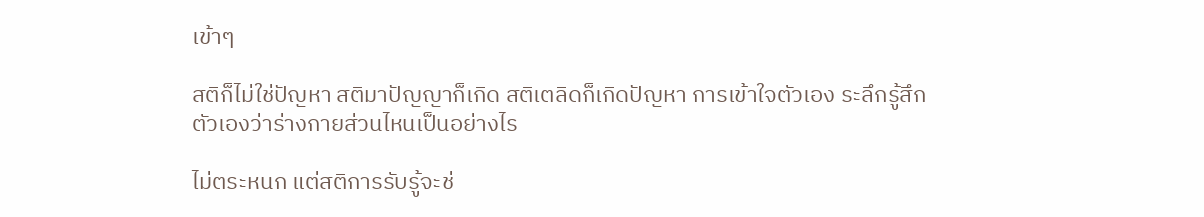เข้าๆ

สติก็ไม่ใช่ปัญหา สติมาปัญญาก็เกิด สติเตลิดก็เกิดปัญหา การเข้าใจตัวเอง ระลึกรู้สึกตัวเองว่าร่างกายส่วนไหนเป็นอย่างไร

ไม่ตระหนก แต่สติการรับรู้จะช่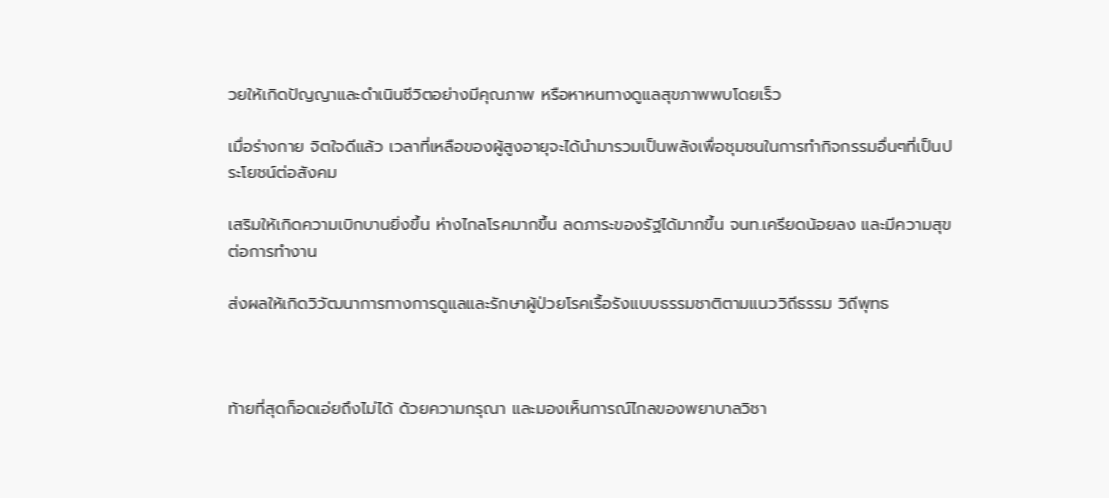วยให้เกิดปัญญาและดำเนินชีวิตอย่างมีคุณภาพ หรือหาหนทางดูแลสุขภาพพบโดยเร็ว

เมื่อร่างกาย จิตใจดีแล้ว เวลาที่เหลือของผู้สูงอายุจะได้นำมารวมเป็นพลังเพื่อชุมชนในการทำกิจกรรมอื่นๆที่เป็นประโยชน์ต่อสังคม

เสริมให้เกิดความเบิกบานยิ่งขึ้น ห่างไกลโรคมากขึ้น ลดภาระของรัฐได้มากขึ้น จนท.เครียดน้อยลง และมีความสุขต่อการทำงาน

ส่งผลให้เกิดวิวัฒนาการทางการดูแลและรักษาผู้ป่วยโรคเรื้อรังแบบธรรมชาติตามแนววิถีธรรม วิถีพุทธ



ท้ายที่สุดก็อดเอ่ยถึงไม่ได้ ด้วยความกรุณา และมองเห็นการณ์ไกลของพยาบาลวิชา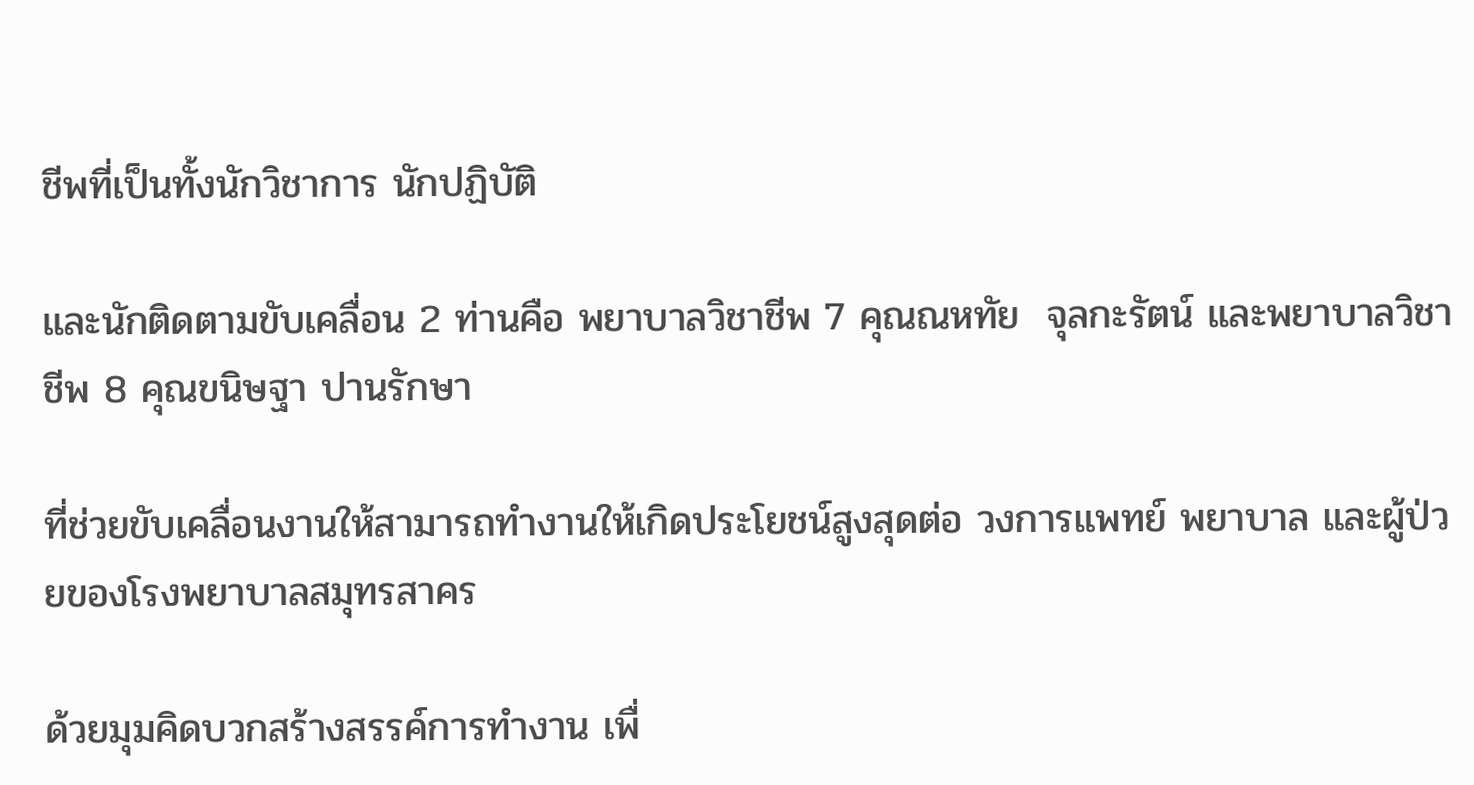ชีพที่เป็นทั้งนักวิชาการ นักปฏิบัติ

และนักติดตามขับเคลื่อน 2 ท่านคือ พยาบาลวิชาชีพ 7 คุณณหทัย  จุลกะรัตน์ และพยาบาลวิชาชีพ 8 คุณขนิษฐา ปานรักษา

ที่ช่วยขับเคลื่อนงานให้สามารถทำงานให้เกิดประโยชน์สูงสุดต่อ วงการแพทย์ พยาบาล และผู้ป่วยของโรงพยาบาลสมุทรสาคร

ด้วยมุมคิดบวกสร้างสรรค์การทำงาน เพื่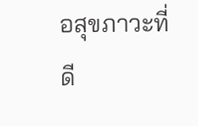อสุขภาวะที่ดี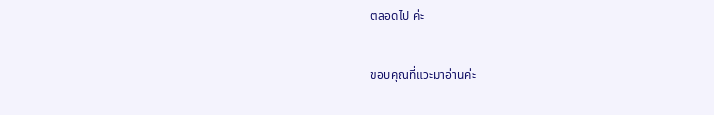ตลอดไป ค่ะ

ขอบคุณที่แวะมาอ่านค่ะ